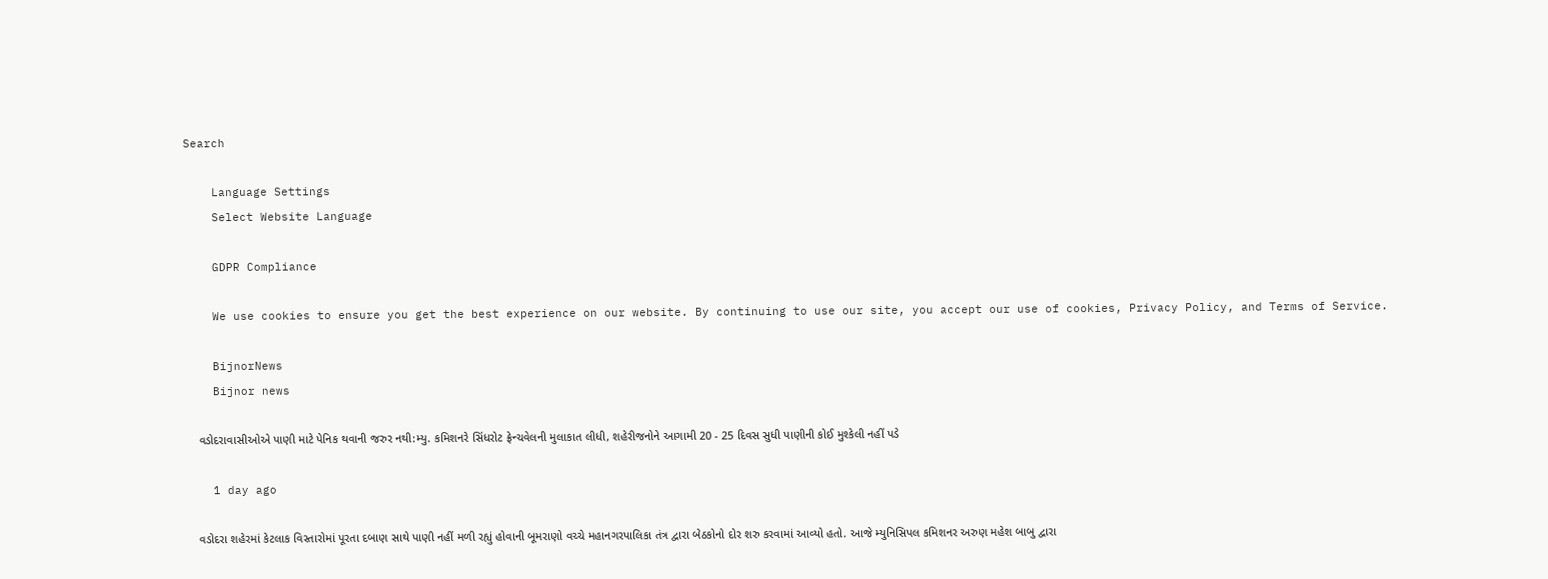Search

    Language Settings
    Select Website Language

    GDPR Compliance

    We use cookies to ensure you get the best experience on our website. By continuing to use our site, you accept our use of cookies, Privacy Policy, and Terms of Service.

    BijnorNews
    Bijnor news

    વડોદરાવાસીઓએ પાણી માટે પેનિક થવાની જરુર નથી:મ્યુ. કમિશનરે સિંધરોટ ફ્રેન્ચવેલની મુલાકાત લીધી, શહેરીજનોને આગામી 20 - 25 દિવસ સુધી પાણીની કોઈ મુશ્કેલી નહીં પડે

    1 day ago

    વડોદરા શહેરમાં કેટલાક વિસ્તારોમાં પૂરતા દબાણ સાથે પાણી નહીં મળી રહ્યું હોવાની બૂમરાણો વચ્ચે મહાનગરપાલિકા તંત્ર દ્વારા બેઠકોનો દોર શરુ કરવામાં આવ્યો હતો. આજે મ્યુનિસિપલ કમિશનર અરુણ મહેશ બાબુ દ્વારા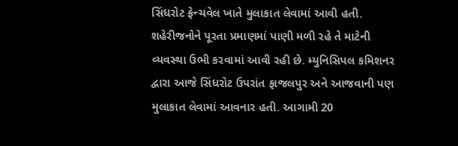સિંધરોટ ફ્રેન્ચવેલ ખાતે મુલાકાત લેવામાં આવી હતી. શહેરીજનોને પૂરતા પ્રમાણમાં પાણી મળી રહે તે માટેની વ્યવસ્થા ઉભી કરવામાં આવી રહી છે. મ્યુનિસિપલ કમિશનર દ્વારા આજે સિંધરોટ ઉપરાંત ફાજલપુર અને આજવાની પણ મુલાકાત લેવામાં આવનાર હતી. આગામી 20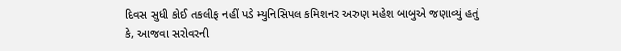દિવસ સુધી કોઈ તકલીફ નહીં પડે મ્યુનિસિપલ કમિશનર અરુણ મહેશ બાબુએ જણાવ્યું હતું કે, આજવા સરોવરની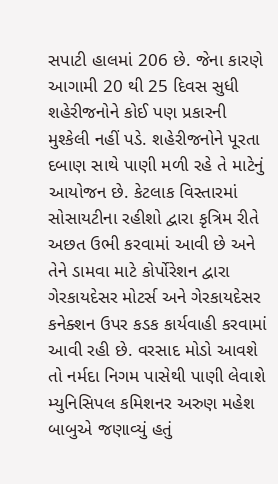સપાટી હાલમાં 206 છે. જેના કારણે આગામી 20 થી 25 દિવસ સુધી શહેરીજનોને કોઈ પણ પ્રકારની મુશ્કેલી નહીં પડે. શહેરીજનોને પૂરતા દબાણ સાથે પાણી મળી રહે તે માટેનું આયોજન છે. કેટલાક વિસ્તારમાં સોસાયટીના રહીશો દ્વારા કૃત્રિમ રીતે અછત ઉભી કરવામાં આવી છે અને તેને ડામવા માટે કોર્પોરેશન દ્વારા ગેરકાયદેસર મોટર્સ અને ગેરકાયદેસર કનેક્શન ઉપર કડક કાર્યવાહી કરવામાં આવી રહી છે. વરસાદ મોડો આવશે તો નર્મદા નિગમ પાસેથી પાણી લેવાશે મ્યુનિસિપલ કમિશનર અરુણ મહેશ બાબુએ જણાવ્યું હતું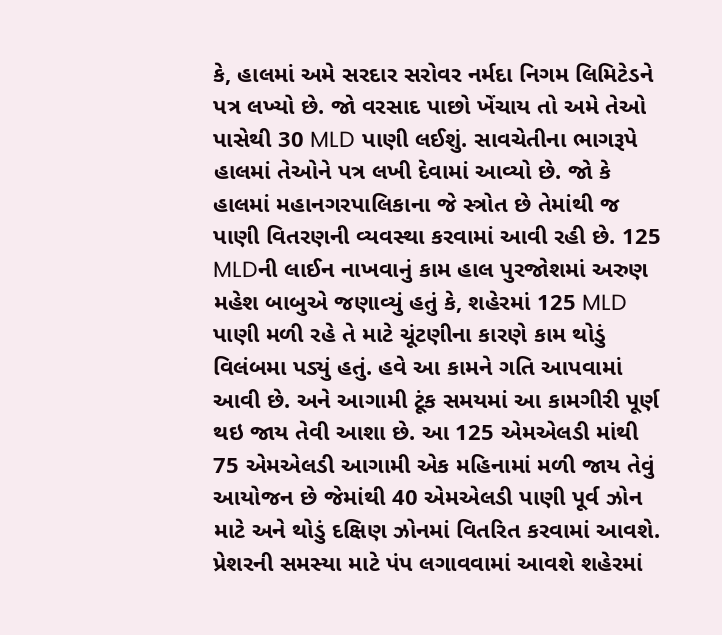કે, હાલમાં અમે સરદાર સરોવર નર્મદા નિગમ લિમિટેડને પત્ર લખ્યો છે. જો વરસાદ પાછો ખેંચાય તો અમે તેઓ પાસેથી 30 MLD પાણી લઈશું. સાવચેતીના ભાગરૂપે હાલમાં તેઓને પત્ર લખી દેવામાં આવ્યો છે. જો કે હાલમાં મહાનગરપાલિકાના જે સ્ત્રોત છે તેમાંથી જ પાણી વિતરણની વ્યવસ્થા કરવામાં આવી રહી છે. 125 MLDની લાઈન નાખવાનું કામ હાલ પુરજોશમાં અરુણ મહેશ બાબુએ જણાવ્યું હતું કે, શહેરમાં 125 MLD પાણી મળી રહે તે માટે ચૂંટણીના કારણે કામ થોડું વિલંબમા પડ્યું હતું. હવે આ કામને ગતિ આપવામાં આવી છે. અને આગામી ટૂંક સમયમાં આ કામગીરી પૂર્ણ થઇ જાય તેવી આશા છે. આ 125 એમએલડી માંથી 75 એમએલડી આગામી એક મહિનામાં મળી જાય તેવું આયોજન છે જેમાંથી 40 એમએલડી પાણી પૂર્વ ઝોન માટે અને થોડું દક્ષિણ ઝોનમાં વિતરિત કરવામાં આવશે. પ્રેશરની સમસ્યા માટે પંપ લગાવવામાં આવશે શહેરમાં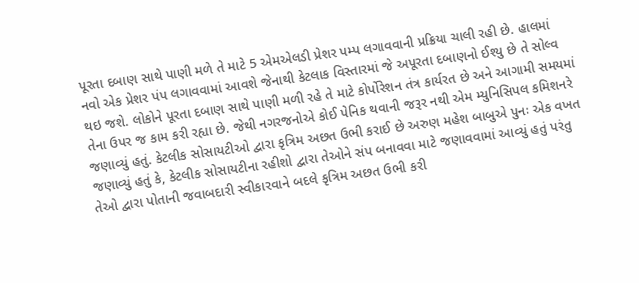પૂરતા દબાણ સાથે પાણી મળે તે માટે 5 એમએલડી પ્રેશર પમ્પ લગાવવાની પ્રક્રિયા ચાલી રહી છે. હાલમાં નવો એક પ્રેશર પંપ લગાવવામાં આવશે જેનાથી કેટલાક વિસ્તારમાં જે અપૂરતા દબાણનો ઈશ્યુ છે તે સોલ્વ થઇ જશે. લોકોને પૂરતા દબાણ સાથે પાણી મળી રહે તે માટે કોર્પોરેશન તંત્ર કાર્યરત છે અને આગામી સમયમાં તેના ઉપર જ કામ કરી રહ્યા છે. જેથી નગરજનોએ કોઈ પેનિક થવાની જરૂર નથી એમ મ્યુનિસિપલ કમિશનરે જણાવ્યું હતું. કેટલીક સોસાયટીઓ દ્વારા કૃત્રિમ અછત ઉભી કરાઈ છે અરુણ મહેશ બાબુએ પુનઃ એક વખત જણાવ્યું હતું કે, કેટલીક સોસાયટીના રહીશો દ્વારા તેઓને સંપ બનાવવા માટે જણાવવામાં આવ્યું હતું પરંતુ તેઓ દ્વારા પોતાની જવાબદારી સ્વીકારવાને બદલે કૃત્રિમ અછત ઉભી કરી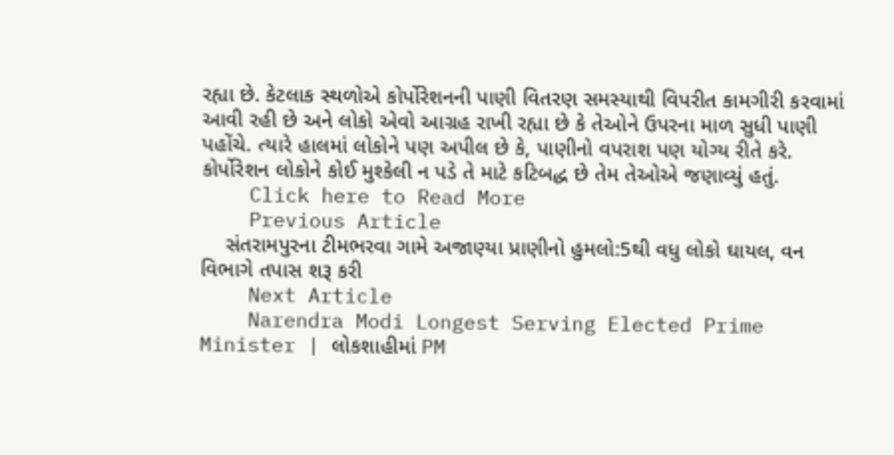રહ્યા છે. કેટલાક સ્થળોએ કોર્પોરેશનની પાણી વિતરણ સમસ્યાથી વિપરીત કામગીરી કરવામાં આવી રહી છે અને લોકો એવો આગ્રહ રાખી રહ્યા છે કે તેઓને ઉપરના માળ સુધી પાણી પહોંચે. ત્યારે હાલમાં લોકોને પણ અપીલ છે કે, પાણીનો વપરાશ પણ યોગ્ય રીતે કરે. કોર્પોરેશન લોકોને કોઈ મુશ્કેલી ન પડે તે માટે કટિબદ્ધ છે તેમ તેઓએ જણાવ્યું હતું.
    Click here to Read More
    Previous Article
    સંતરામપુરના ટીમભરવા ગામે અજાણ્યા પ્રાણીનો હુમલો:5થી વધુ લોકો ઘાયલ, વન વિભાગે તપાસ શરૂ કરી
    Next Article
    Narendra Modi Longest Serving Elected Prime Minister | લોકશાહીમાં PM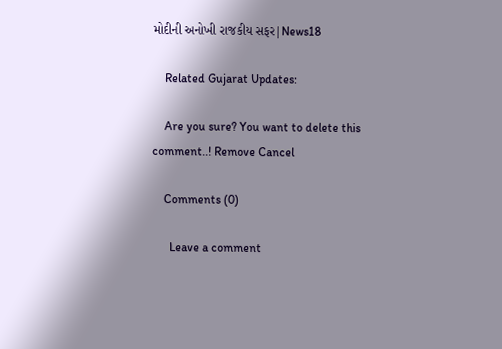મોદીની અનોખી રાજકીય સફર|News18

    Related Gujarat Updates:

    Are you sure? You want to delete this comment..! Remove Cancel

    Comments (0)

      Leave a comment